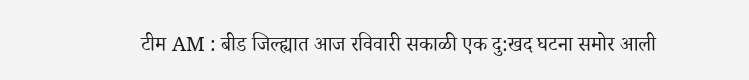टीम AM : बीड जिल्ह्यात आज रविवारी सकाळी एक दु:खद घटना समोर आली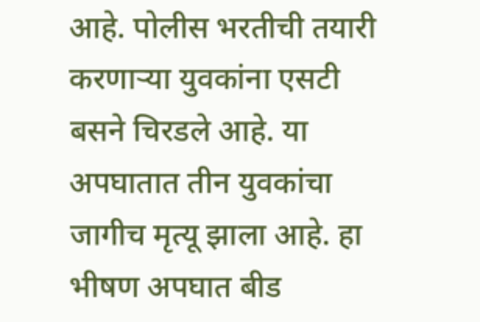आहे. पोलीस भरतीची तयारी करणाऱ्या युवकांना एसटी बसने चिरडले आहे. या अपघातात तीन युवकांचा जागीच मृत्यू झाला आहे. हा भीषण अपघात बीड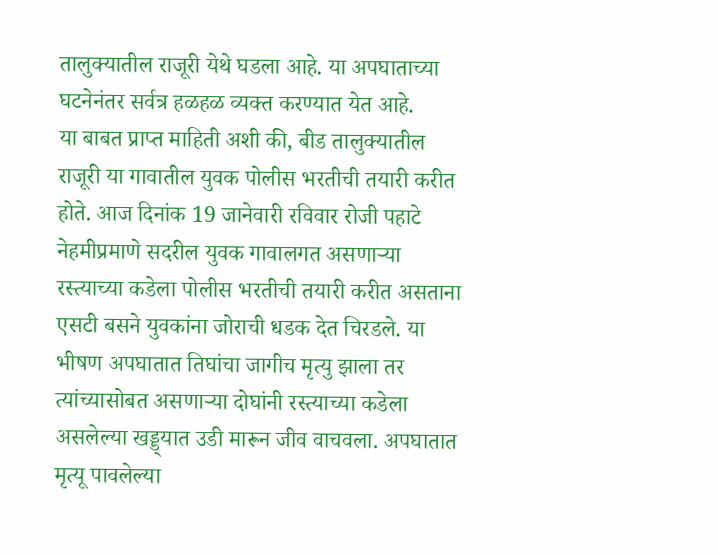तालुक्यातील राजूरी येथे घडला आहे. या अपघाताच्या घटनेनंतर सर्वत्र हळहळ व्यक्त करण्यात येत आहे.
या बाबत प्राप्त माहिती अशी की, बीड तालुक्यातील राजूरी या गावातील युवक पोलीस भरतीची तयारी करीत होते. आज दिनांक 19 जानेवारी रविवार रोजी पहाटे नेहमीप्रमाणे सदरील युवक गावालगत असणाऱ्या रस्त्याच्या कडेला पोलीस भरतीची तयारी करीत असताना एसटी बसने युवकांना जोराची धडक देत चिरडले. या भीषण अपघातात तिघांचा जागीच मृत्यु झाला तर त्यांच्यासोबत असणाऱ्या दोघांनी रस्त्याच्या कडेला असलेल्या खड्ड्यात उडी मारून जीव वाचवला. अपघातात मृत्यू पावलेल्या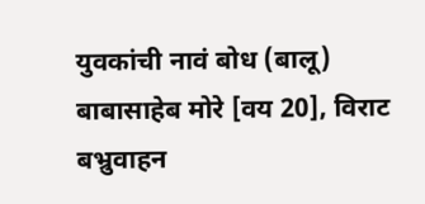युवकांची नावं बोध (बालू) बाबासाहेब मोरे [वय 20], विराट बभ्रुवाहन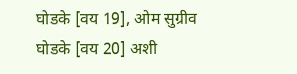घोडके [वय 19], ओम सुग्रीव घोडके [वय 20] अशी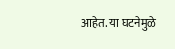आहेत. या घटनेमुळे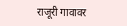राजूरी गावावर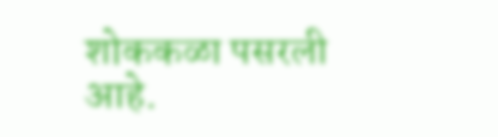शोककळा पसरली आहे.